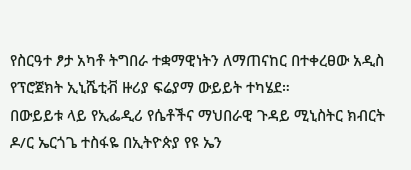የስርዓተ ፆታ አካቶ ትግበራ ተቋማዊነትን ለማጠናከር በተቀረፀው አዲስ የፕሮጀክት ኢኒሼቲቭ ዙሪያ ፍሬያማ ውይይት ተካሄደ።
በውይይቱ ላይ የኢፌዲሪ የሴቶችና ማህበራዊ ጉዳይ ሚኒስትር ክብርት ዶ/ር ኤርጎጌ ተስፋዬ በኢትዮጵያ የዩ ኤን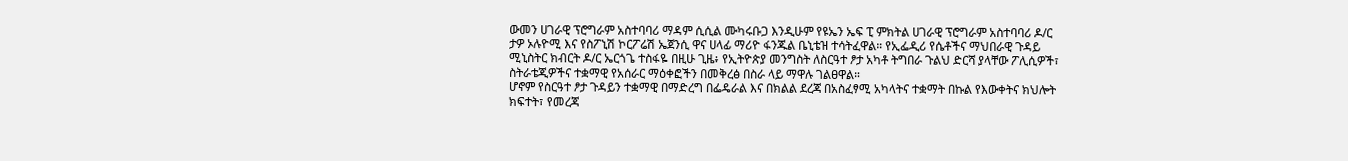ውመን ሀገራዊ ፕሮግራም አስተባባሪ ማዳም ሲሲል ሙካሩቡጋ እንዲሁም የዩኤን ኤፍ ፒ ምክትል ሀገራዊ ፕሮግራም አስተባባሪ ዶ/ር ታዎ ኦሉዮሚ እና የስፖኒሽ ኮርፖሬሽ ኤጀንሲ ዋና ሀላፊ ማሪዮ ፋንጁል ቤኒቴዝ ተሳትፈዋል። የኢፌዲሪ የሴቶችና ማህበራዊ ጉዳይ ሚኒስትር ክብርት ዶ/ር ኤርጎጌ ተስፋዬ በዚሁ ጊዜ፥ የኢትዮጵያ መንግስት ለስርዓተ ፆታ አካቶ ትግበራ ጉልህ ድርሻ ያላቸው ፖሊሲዎች፣ ስትራቴጂዎችና ተቋማዊ የአሰራር ማዕቀፎችን በመቅረፅ በስራ ላይ ማዋሉ ገልፀዋል።
ሆኖም የስርዓተ ፆታ ጉዳይን ተቋማዊ በማድረግ በፌዴራል እና በክልል ደረጃ በአስፈፃሚ አካላትና ተቋማት በኩል የእውቀትና ክህሎት ክፍተት፣ የመረጃ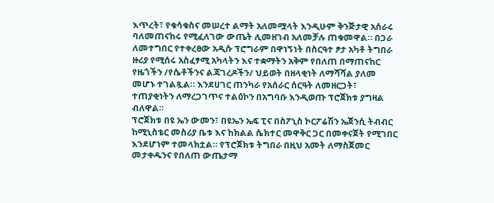እጥረት፣ የቁሳቁስና መሠረተ ልማት አለመሟላት እንዲሁም ቅንጅታዊ አሰራሩ ባለመጠናከሩ የሚፈለገው ውጤት ሊመዘገብ አለመቻሉ ጠቁመዋል። በጋራ ለመተግበር የተቀረፀው አዲሱ ፕሮግራም በዋነኝነት በስርዓተ ፆታ አካቶ ትግበራ ዙሪያ የሚሰሩ አስፈፃሚ አካላትን እና ተቋማትን አቅም የበለጠ በማጠናከር የዜጎችን /የሴቶችንና ልጃገረዶችን/ ህይወት በዘላቂነት ለማሻሻል ያለመ መሆኑ ተገልጿል። እንደሀገር ጠንካራ የአሰራር ሰርዓት ለመዘርጋት፣ ተጠያቂነትን ለማረጋገጥና ተልዕኮን በአግባቡ እንዲወጡ ፕሮጀክቱ ያግዛል ብለዋል።
ፕሮጀክቱ በዩ ኤን ውመን፣ በዩኤን ኤፍ ፒና በስፖኒስ ኮርፖሬሽን ኤጀንሲ ትብብር ከሚኒስቴር መስሪያ ቤቱ እና ከክልል ሴክተር መዋቅር ጋር በመቀናጀት የሚገበር እንደሆነም ተመላክቷል። የፕሮጀክቱ ትግበራ በዚህ አመት ለማስጀመር መታቀዱንና የበለጠ ውጤታማ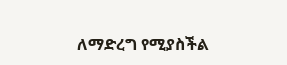ለማድረግ የሚያስችል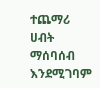ተጨማሪ ሀብት ማሰባሰብ እንደሚገባም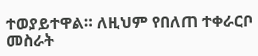ተወያይተዋል። ለዚህም የበለጠ ተቀራርቦ መስራት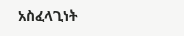አስፈላጊነት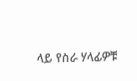ላይ የስራ ሃላፊዎቹ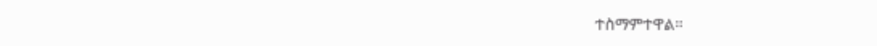ተስማምተዋል።